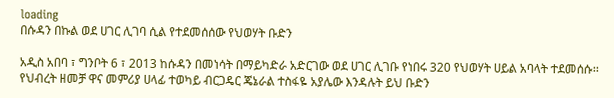loading
በሱዳን በኩል ወደ ሀገር ሊገባ ሲል የተደመሰሰው የህወሃት ቡድን

አዲስ አበባ ፣ ግንቦት 6 ፣ 2013 ከሱዳን በመነሳት በማይካድራ አድርገው ወደ ሀገር ሊገቡ የነበሩ 320 የህወሃት ሀይል አባላት ተደመሰሱ፡፡ የህብረት ዘመቻ ዋና መምሪያ ሀላፊ ተወካይ ብርጋዴር ጄኔራል ተስፋዬ አያሌው እንዳሉት ይህ ቡድን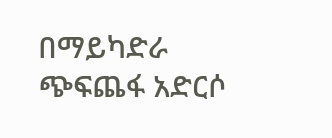በማይካድራ ጭፍጨፋ አድርሶ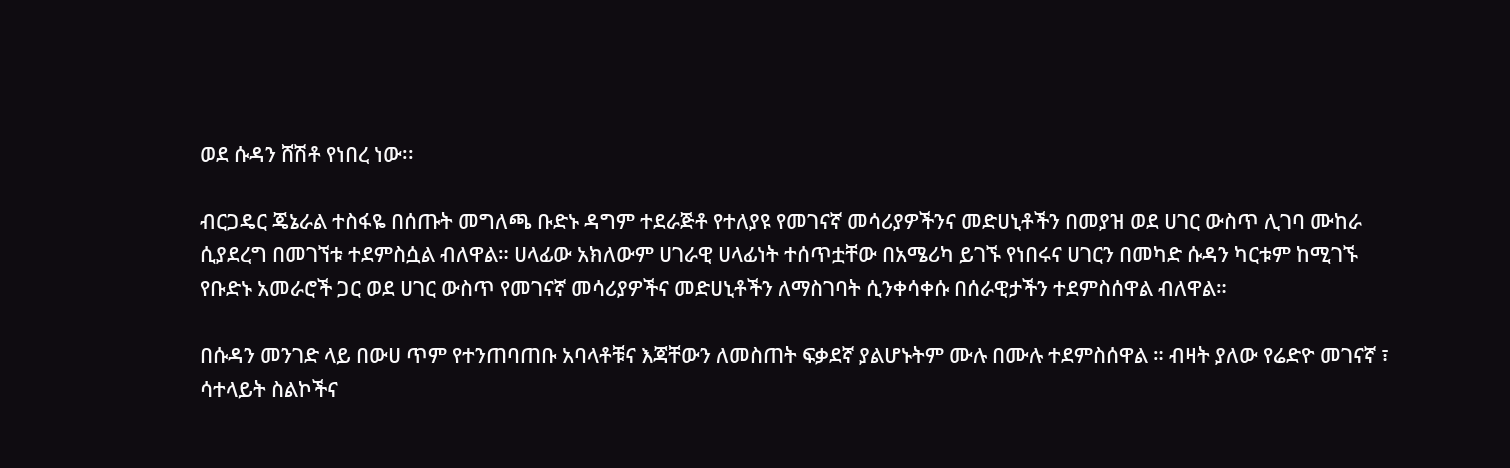ወደ ሱዳን ሸሽቶ የነበረ ነው፡፡

ብርጋዴር ጄኔራል ተስፋዬ በሰጡት መግለጫ ቡድኑ ዳግም ተደራጅቶ የተለያዩ የመገናኛ መሳሪያዎችንና መድሀኒቶችን በመያዝ ወደ ሀገር ውስጥ ሊገባ ሙከራ ሲያደረግ በመገኘቱ ተደምስሷል ብለዋል። ሀላፊው አክለውም ሀገራዊ ሀላፊነት ተሰጥቷቸው በአሜሪካ ይገኙ የነበሩና ሀገርን በመካድ ሱዳን ካርቱም ከሚገኙ የቡድኑ አመራሮች ጋር ወደ ሀገር ውስጥ የመገናኛ መሳሪያዎችና መድሀኒቶችን ለማስገባት ሲንቀሳቀሱ በሰራዊታችን ተደምስሰዋል ብለዋል።

በሱዳን መንገድ ላይ በውሀ ጥም የተንጠባጠቡ አባላቶቹና እጃቸውን ለመስጠት ፍቃደኛ ያልሆኑትም ሙሉ በሙሉ ተደምስሰዋል ። ብዛት ያለው የሬድዮ መገናኛ ፣ ሳተላይት ስልኮችና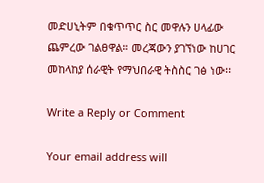መድሀኒትም በቁጥጥር ስር መዋሉን ሀላፊው ጨምረው ገልፀዋል። መረጃውን ያገኘነው ከሀገር መከላከያ ሰራዊት የማህበራዊ ትስስር ገፅ ነው፡፡

Write a Reply or Comment

Your email address will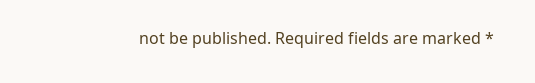not be published. Required fields are marked *